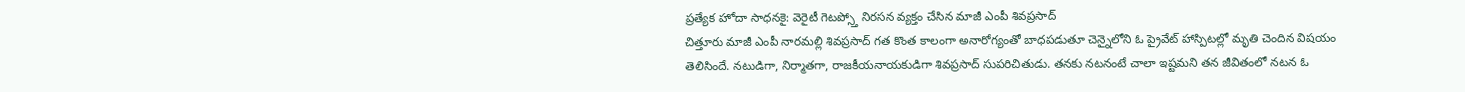ప్రత్యేక హోదా సాధనకై: వెరైటీ గెటప్స్తో నిరసన వ్యక్తం చేసిన మాజీ ఎంపీ శివప్రసాద్
చిత్తూరు మాజీ ఎంపీ నారమల్లి శివప్రసాద్ గత కొంత కాలంగా అనారోగ్యంతో బాధపడుతూ చెన్నైలోని ఓ ప్రైవేట్ హాస్పిటల్లో మృతి చెందిన విషయం తెలిసిందే. నటుడిగా, నిర్మాతగా, రాజకీయనాయకుడిగా శివప్రసాద్ సుపరిచితుడు. తనకు నటనంటే చాలా ఇష్టమని తన జీవితంలో నటన ఓ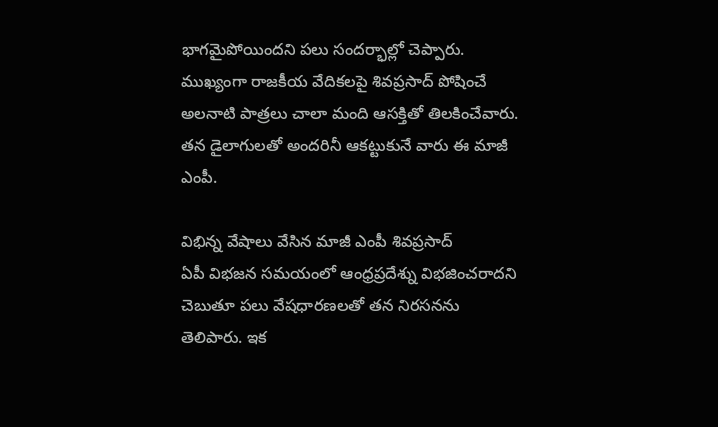భాగమైపోయిందని పలు సందర్భాల్లో చెప్పారు. ముఖ్యంగా రాజకీయ వేదికలపై శివప్రసాద్ పోషించే అలనాటి పాత్రలు చాలా మంది ఆసక్తితో తిలకించేవారు. తన డైలాగులతో అందరినీ ఆకట్టుకునే వారు ఈ మాజీ ఎంపీ.

విభిన్న వేషాలు వేసిన మాజీ ఎంపీ శివప్రసాద్
ఏపీ విభజన సమయంలో ఆంధ్రప్రదేశ్ను విభజించరాదని చెబుతూ పలు వేషధారణలతో తన నిరసనను తెలిపారు. ఇక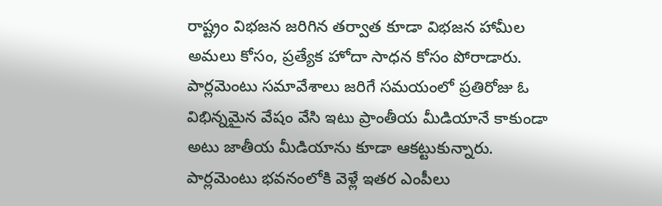రాష్ట్రం విభజన జరిగిన తర్వాత కూడా విభజన హామీల అమలు కోసం, ప్రత్యేక హోదా సాధన కోసం పోరాడారు. పార్లమెంటు సమావేశాలు జరిగే సమయంలో ప్రతిరోజు ఓ విభిన్నమైన వేషం వేసి ఇటు ప్రాంతీయ మీడియానే కాకుండా అటు జాతీయ మీడియాను కూడా ఆకట్టుకున్నారు. పార్లమెంటు భవనంలోకి వెళ్లే ఇతర ఎంపీలు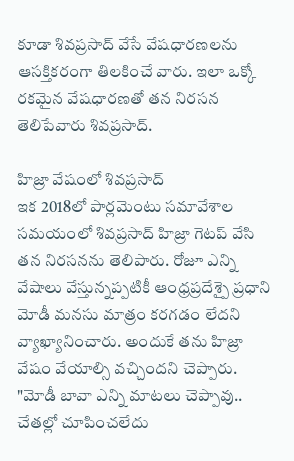కూడా శివప్రసాద్ వేసే వేషధారణలను ఆసక్తికరంగా తిలకించే వారు. ఇలా ఒక్కో రకమైన వేషధారణతో తన నిరసన తెలిపేవారు శివప్రసాద్.

హిజ్రా వేషంలో శివప్రసాద్
ఇక 2018లో పార్లమెంటు సమావేశాల సమయంలో శివప్రసాద్ హిజ్రా గెటప్ వేసి తన నిరసనను తెలిపారు. రోజూ ఎన్ని వేషాలు వేస్తున్నప్పటికీ ఆంధ్రప్రదేశ్పై ప్రధాని మోడీ మనసు మాత్రం కరగడం లేదని వ్యాఖ్యానించారు. అందుకే తను హిజ్రా వేషం వేయాల్సి వచ్చిందని చెప్పారు. "మోడీ బావా ఎన్ని మాటలు చెప్పావు.. చేతల్లో చూపించలేదు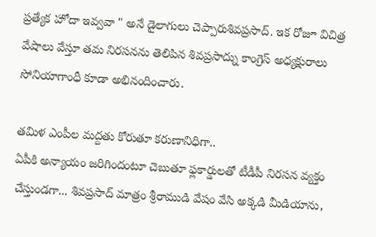ప్రత్యేక హోదా ఇవ్వవా " అనే డైలాగులు చెప్పారుశివప్రసాద్. ఇక రోజూ విచిత్ర వేషాలు వేస్తూ తమ నిరసనను తెలిపిన శివప్రసాద్ను కాంగ్రెస్ అధ్యక్షురాలు సోనియాగాంధీ కూడా అభినందించారు.

తమిళ ఎంపీల మద్దతు కోరుతూ కరుణానిధిగా..
ఏపీకి అన్యాయం జరిగిందంటూ చెబుతూ ఫ్లకార్డులతో టీడీపీ నిరసన వ్యక్తం చేస్తుండగా... శివప్రసాద్ మాత్రం శ్రీరాముడి వేషం వేసి అక్కడి మీడియాను,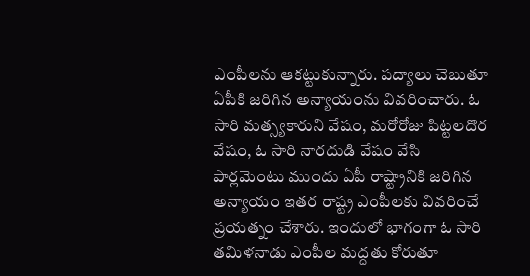ఎంపీలను ఆకట్టుకున్నారు. పద్యాలు చెబుతూ ఏపీకి జరిగిన అన్యాయంను వివరించారు. ఓ సారి మత్స్యకారుని వేషం, మరోరోజు పిట్టలదొర వేషం, ఓ సారి నారదుడి వేషం వేసి పార్లమెంటు ముందు ఏపీ రాష్ట్రానికి జరిగిన అన్యాయం ఇతర రాష్ట్ర ఎంపీలకు వివరించే ప్రయత్నం చేశారు. ఇందులో భాగంగా ఓ సారి తమిళనాడు ఎంపీల మద్దతు కోరుతూ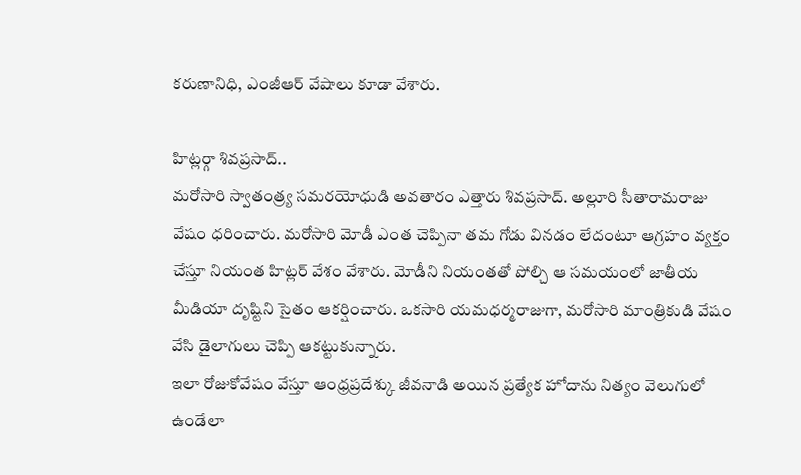కరుణానిధి, ఎంజీఆర్ వేషాలు కూడా వేశారు.

హిట్లర్గా శివప్రసాద్..
మరోసారి స్వాతంత్ర్య సమరయోధుడి అవతారం ఎత్తారు శివప్రసాద్. అల్లూరి సీతారామరాజు వేషం ధరించారు. మరోసారి మోడీ ఎంత చెప్పినా తమ గోడు వినడం లేదంటూ ఆగ్రహం వ్యక్తం చేస్తూ నియంత హిట్లర్ వేశం వేశారు. మోడీని నియంతతో పోల్చి ఆ సమయంలో జాతీయ మీడియా దృష్టిని సైతం ఆకర్షించారు. ఒకసారి యమధర్మరాజుగా, మరోసారి మాంత్రికుడి వేషం వేసి డైలాగులు చెప్పి ఆకట్టుకున్నారు.
ఇలా రోజుకోవేషం వేస్తూ ఆంధ్రప్రదేశ్కు జీవనాడి అయిన ప్రత్యేక హోదాను నిత్యం వెలుగులో ఉండేలా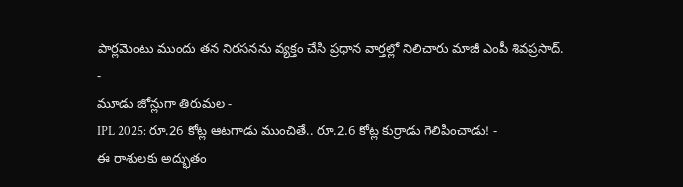పార్లమెంటు ముందు తన నిరసనను వ్యక్తం చేసి ప్రధాన వార్తల్లో నిలిచారు మాజీ ఎంపీ శివప్రసాద్.
-
మూడు జోన్లుగా తిరుమల -
IPL 2025: రూ.26 కోట్ల ఆటగాడు ముంచితే.. రూ.2.6 కోట్ల కుర్రాడు గెలిపించాడు! -
ఈ రాశులకు అద్భుతం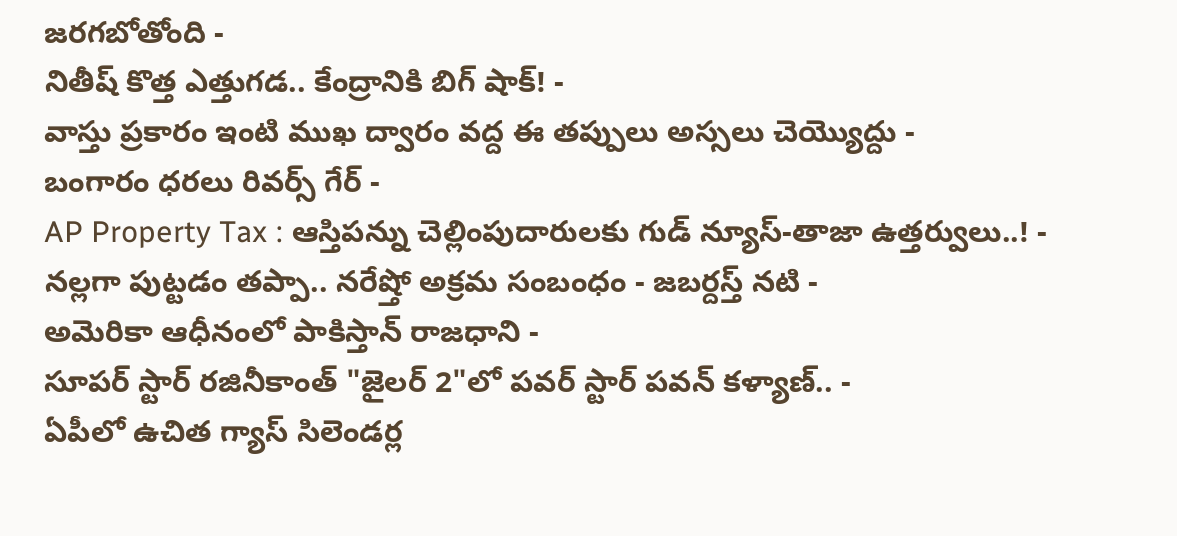జరగబోతోంది -
నితీష్ కొత్త ఎత్తుగడ.. కేంద్రానికి బిగ్ షాక్! -
వాస్తు ప్రకారం ఇంటి ముఖ ద్వారం వద్ద ఈ తప్పులు అస్సలు చెయ్యొద్దు -
బంగారం ధరలు రివర్స్ గేర్ -
AP Property Tax : ఆస్తిపన్ను చెల్లింపుదారులకు గుడ్ న్యూస్-తాజా ఉత్తర్వులు..! -
నల్లగా పుట్టడం తప్పా.. నరేష్తో అక్రమ సంబంధం - జబర్దస్త్ నటి -
అమెరికా ఆధీనంలో పాకిస్తాన్ రాజధాని -
సూపర్ స్టార్ రజినీకాంత్ "జైలర్ 2"లో పవర్ స్టార్ పవన్ కళ్యాణ్.. -
ఏపీలో ఉచిత గ్యాస్ సిలెండర్ల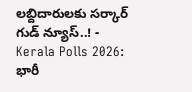లబ్దిదారులకు సర్కార్ గుడ్ న్యూస్..! -
Kerala Polls 2026: భారీ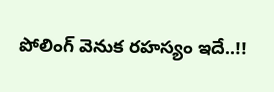పోలింగ్ వెనుక రహస్యం ఇదే..!!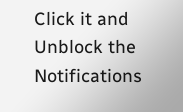Click it and Unblock the Notifications